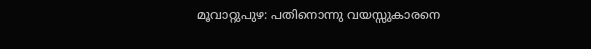മൂവാറ്റുപുഴ: പതിനൊന്നു വയസ്സുകാരനെ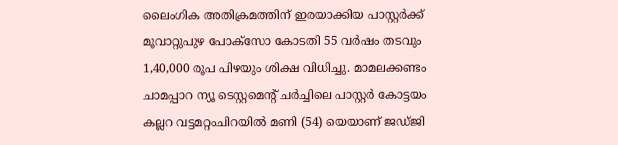ലൈംഗിക അതിക്രമത്തിന് ഇരയാക്കിയ പാസ്റ്റര്‍ക്ക് മൂവാറ്റുപുഴ പോക്സോ കോടതി 55 വര്‍ഷം തടവും 1,40,000 രൂപ പിഴയും ശിക്ഷ വിധിച്ചു. മാമലക്കണ്ടം ചാമപ്പാറ ന്യൂ ടെസ്റ്റമെന്റ് ചര്‍ച്ചിലെ പാസ്റ്റര്‍ കോട്ടയം കല്ലറ വട്ടമറ്റംചിറയില്‍ മണി (54) യെയാണ് ജഡ്ജി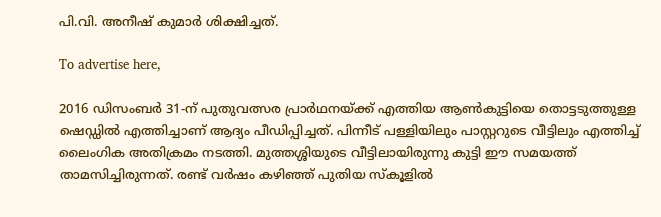പി.വി. അനീഷ് കുമാര്‍ ശിക്ഷിച്ചത്.

To advertise here,

2016 ഡിസംബര്‍ 31-ന് പുതുവത്സര പ്രാര്‍ഥനയ്ക്ക് എത്തിയ ആണ്‍കുട്ടിയെ തൊട്ടടുത്തുള്ള ഷെഡ്ഡില്‍ എത്തിച്ചാണ് ആദ്യം പീഡിപ്പിച്ചത്. പിന്നീട് പള്ളിയിലും പാസ്റ്ററുടെ വീട്ടിലും എത്തിച്ച് ലൈംഗിക അതിക്രമം നടത്തി. മുത്തശ്ശിയുടെ വീട്ടിലായിരുന്നു കുട്ടി ഈ സമയത്ത് താമസിച്ചിരുന്നത്. രണ്ട് വര്‍ഷം കഴിഞ്ഞ് പുതിയ സ്‌കൂളില്‍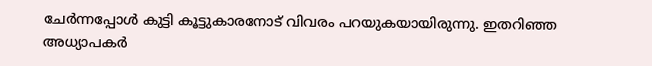ചേര്‍ന്നപ്പോള്‍ കുട്ടി കൂട്ടുകാരനോട് വിവരം പറയുകയായിരുന്നു. ഇതറിഞ്ഞ അധ്യാപകര്‍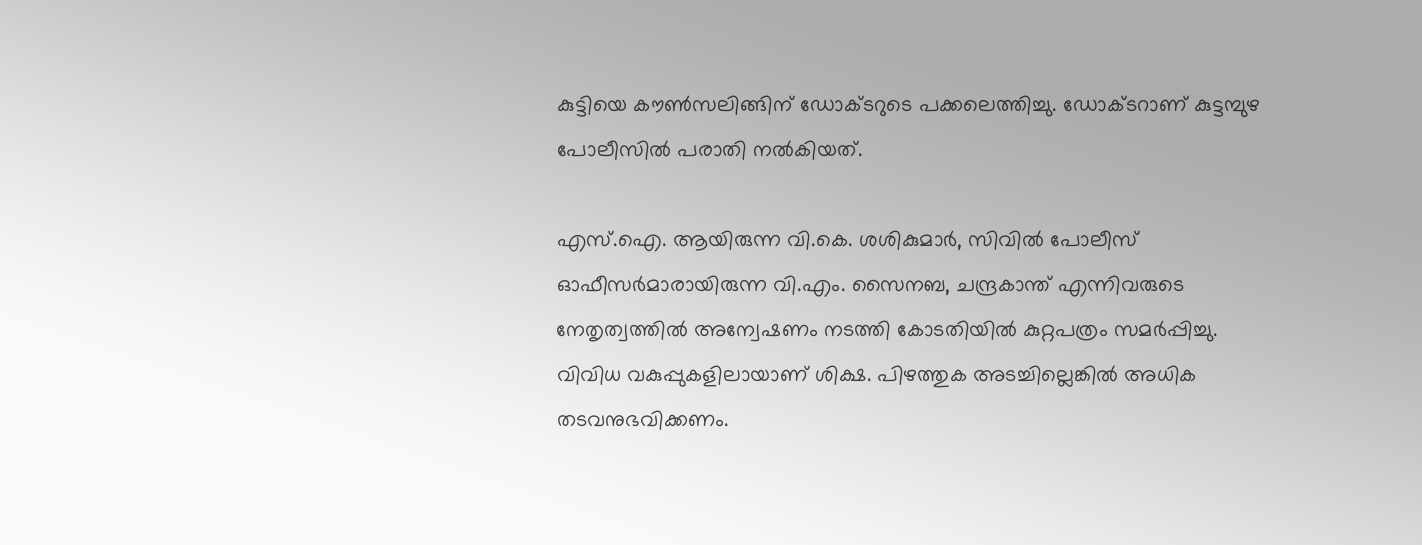കുട്ടിയെ കൗണ്‍സലിങ്ങിന് ഡോക്ടറുടെ പക്കലെത്തിച്ചു. ഡോക്ടറാണ് കുട്ടമ്പുഴ പോലീസില്‍ പരാതി നല്‍കിയത്.

എസ്.ഐ. ആയിരുന്ന വി.കെ. ശശികുമാര്‍, സിവില്‍ പോലീസ് ഓഫീസര്‍മാരായിരുന്ന വി.എം. സൈനബ, ചന്ദ്രകാന്ത് എന്നിവരുടെ നേതൃത്വത്തില്‍ അന്വേഷണം നടത്തി കോടതിയില്‍ കുറ്റപത്രം സമര്‍പ്പിച്ചു. വിവിധ വകുപ്പുകളിലായാണ് ശിക്ഷ. പിഴത്തുക അടച്ചില്ലെങ്കില്‍ അധിക തടവനുഭവിക്കണം.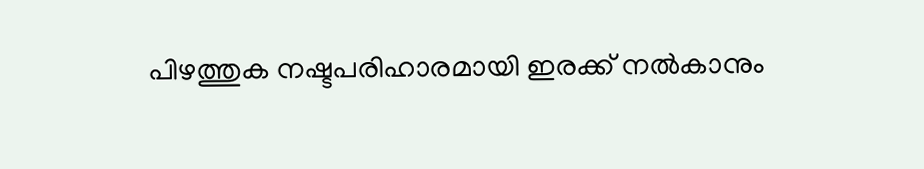പിഴത്തുക നഷ്ടപരിഹാരമായി ഇരക്ക് നല്‍കാനും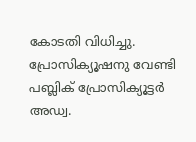കോടതി വിധിച്ചു. പ്രോസിക്യൂഷനു വേണ്ടി പബ്ലിക് പ്രോസിക്യൂട്ടര്‍ അഡ്വ.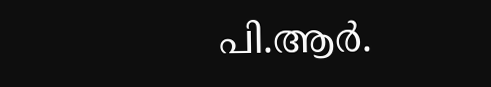പി.ആര്‍.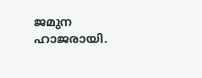ജമുന ഹാജരായി.